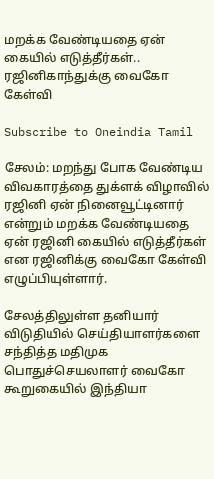மறக்க வேண்டியதை ஏன் கையில் எடுத்தீர்கள்.. ரஜினிகாந்துக்கு வைகோ கேள்வி

Subscribe to Oneindia Tamil

சேலம்: மறந்து போக வேண்டிய விவகாரத்தை துக்ளக் விழாவில் ரஜினி ஏன் நினைவூட்டினார் என்றும் மறக்க வேண்டியதை ஏன் ரஜினி கையில் எடுத்தீர்கள் என ரஜினிக்கு வைகோ கேள்வி எழுப்பியுள்ளார்.

சேலத்திலுள்ள தனியார் விடுதியில் செய்தியாளர்களை சந்தித்த மதிமுக பொதுச்செயலாளர் வைகோ கூறுகையில் இந்தியா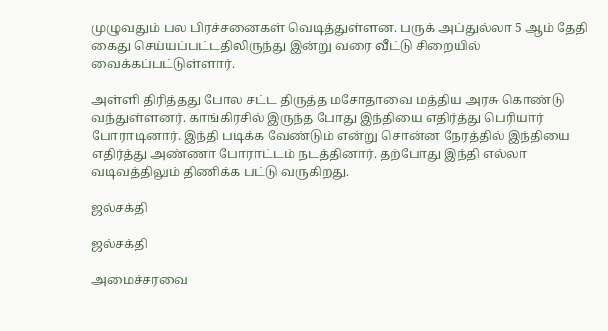முழுவதும் பல பிரச்சனைகள் வெடித்துள்ளன. பருக் அப்துல்லா 5 ஆம் தேதி கைது செய்யப்பட்டதிலிருந்து இன்று வரை வீட்டு சிறையில் வைக்கப்பட்டுள்ளார்.

அள்ளி திரித்தது போல சட்ட திருத்த மசோதாவை மத்திய அரசு கொண்டு வந்துள்ளனர். காங்கிரசில் இருந்த போது இந்தியை எதிர்த்து பெரியார் போராடினார். இந்தி படிக்க வேண்டும் என்று சொன்ன நேரத்தில் இந்தியை எதிர்த்து அண்ணா போராட்டம் நடத்தினார். தற்போது இந்தி எல்லா வடிவத்திலும் திணிக்க பட்டு வருகிறது.

ஜல்சக்தி

ஜல்சக்தி

அமைச்சரவை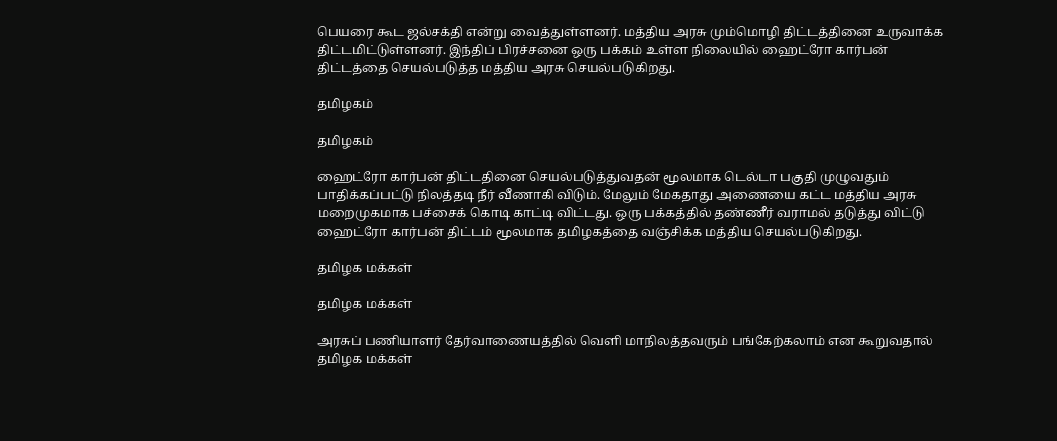பெயரை கூட ஜல்சக்தி என்று வைத்துள்ளனர். மத்திய அரசு மும்மொழி திட்டத்தினை உருவாக்க திட்டமிட்டுள்ளனர். இந்திப் பிரச்சனை ஒரு பக்கம் உள்ள நிலையில் ஹைட்ரோ கார்பன் திட்டத்தை செயல்படுத்த மத்திய அரசு செயல்படுகிறது.

தமிழகம்

தமிழகம்

ஹைட்ரோ கார்பன் திட்டதினை செயல்படுத்துவதன் மூலமாக டெல்டா பகுதி முழுவதும் பாதிக்கப்பட்டு நிலத்தடி நீர் வீணாகி விடும். மேலும் மேகதாது அணையை கட்ட மத்திய அரசு மறைமுகமாக பச்சைக் கொடி காட்டி விட்டது. ஒரு பக்கத்தில் தண்ணீர் வராமல் தடுத்து விட்டு ஹைட்ரோ கார்பன் திட்டம் மூலமாக தமிழகத்தை வஞ்சிக்க மத்திய செயல்படுகிறது.

தமிழக மக்கள்

தமிழக மக்கள்

அரசுப் பணியாளர் தேர்வாணையத்தில் வெளி மாநிலத்தவரும் பங்கேற்கலாம் என கூறுவதால் தமிழக மக்கள்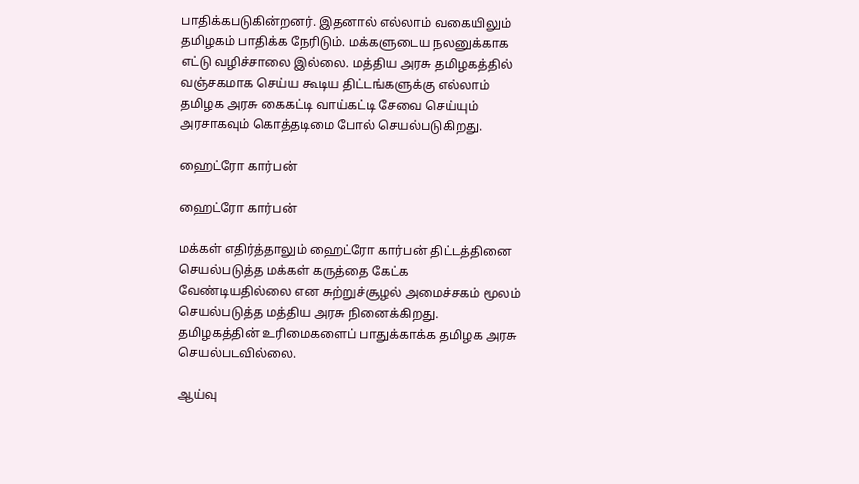பாதிக்கபடுகின்றனர். இதனால் எல்லாம் வகையிலும் தமிழகம் பாதிக்க நேரிடும். மக்களுடைய நலனுக்காக எட்டு வழிச்சாலை இல்லை. மத்திய அரசு தமிழகத்தில் வஞ்சகமாக செய்ய கூடிய திட்டங்களுக்கு எல்லாம் தமிழக அரசு கைகட்டி வாய்கட்டி சேவை செய்யும் அரசாகவும் கொத்தடிமை போல் செயல்படுகிறது.

ஹைட்ரோ கார்பன்

ஹைட்ரோ கார்பன்

மக்கள் எதிர்த்தாலும் ஹைட்ரோ கார்பன் திட்டத்தினை செயல்படுத்த மக்கள் கருத்தை கேட்க வேண்டியதில்லை என சுற்றுச்சூழல் அமைச்சகம் மூலம் செயல்படுத்த மத்திய அரசு நினைக்கிறது. தமிழகத்தின் உரிமைகளைப் பாதுக்காக்க தமிழக அரசு செயல்படவில்லை.

ஆய்வு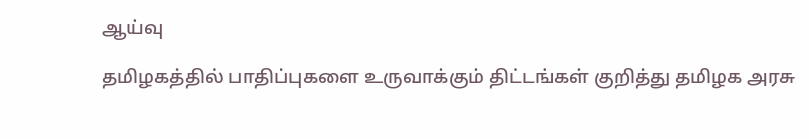ஆய்வு

தமிழகத்தில் பாதிப்புகளை உருவாக்கும் திட்டங்கள் குறித்து தமிழக அரசு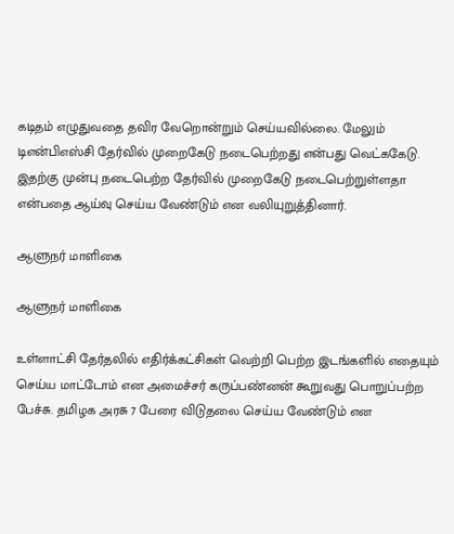கடிதம் எழுதுவதை தவிர வேறொன்றும் செய்யவில்லை. மேலும் டிஎன்பிஎஸ்சி தேர்வில் முறைகேடு நடைபெற்றது என்பது வெட்ககேடு. இதற்கு முன்பு நடைபெற்ற தேர்வில் முறைகேடு நடைபெற்றுள்ளதா என்பதை ஆய்வு செய்ய வேண்டும் என வலியுறுத்தினார்.

ஆளுநர் மாளிகை

ஆளுநர் மாளிகை

உள்ளாட்சி தேர்தலில் எதிர்க்கட்சிகள் வெற்றி பெற்ற இடங்களில் எதையும் செய்ய மாட்டோம் என அமைச்சர் கருப்பண்னன் கூறுவது பொறுப்பற்ற பேச்சு. தமிழக அரசு 7 பேரை விடுதலை செய்ய வேண்டும் என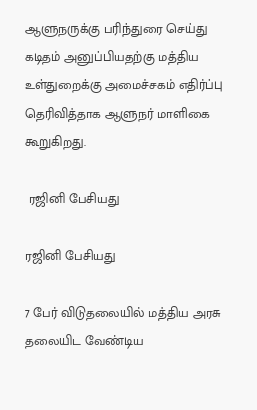ஆளுநருக்கு பரிந்துரை செய்து கடிதம் அனுப்பியதற்கு மத்திய உள்துறைக்கு அமைச்சகம் எதிர்ப்பு தெரிவித்தாக ஆளுநர் மாளிகை கூறுகிறது.

 ரஜினி பேசியது

ரஜினி பேசியது

7 பேர் விடுதலையில் மத்திய அரசு தலையிட வேண்டிய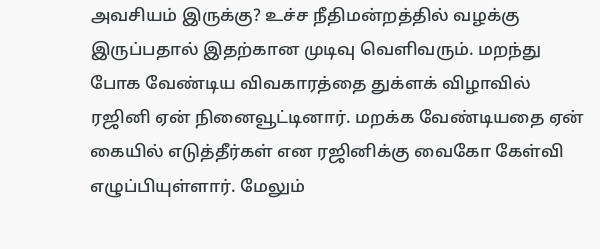அவசியம் இருக்கு? உச்ச நீதிமன்றத்தில் வழக்கு இருப்பதால் இதற்கான முடிவு வெளிவரும். மறந்து போக வேண்டிய விவகாரத்தை துக்ளக் விழாவில் ரஜினி ஏன் நினைவூட்டினார். மறக்க வேண்டியதை ஏன் கையில் எடுத்தீர்கள் என ரஜினிக்கு வைகோ கேள்வி எழுப்பியுள்ளார். மேலும்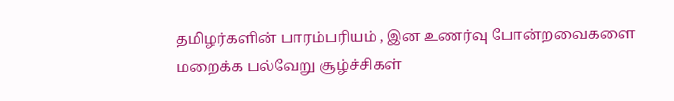தமிழர்களின் பாரம்பரியம் , இன உணர்வு போன்றவைகளை மறைக்க பல்வேறு சூழ்ச்சிகள்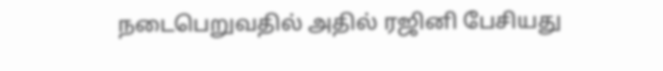நடைபெறுவதில் அதில் ரஜினி பேசியது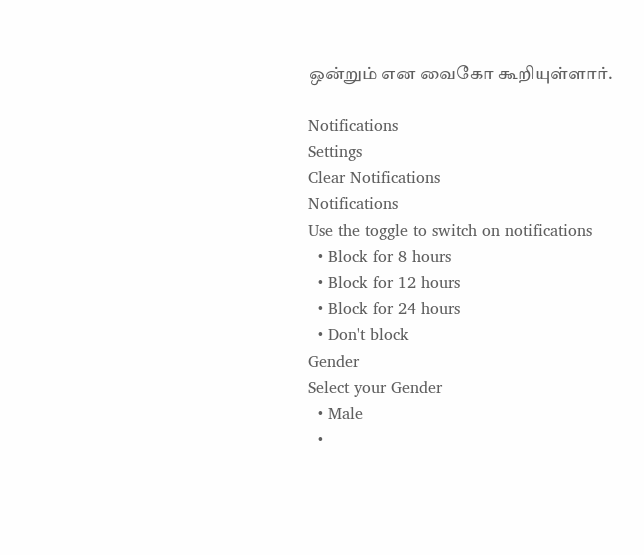ஒன்றும் என வைகோ கூறியுள்ளார்.

Notifications
Settings
Clear Notifications
Notifications
Use the toggle to switch on notifications
  • Block for 8 hours
  • Block for 12 hours
  • Block for 24 hours
  • Don't block
Gender
Select your Gender
  • Male
  •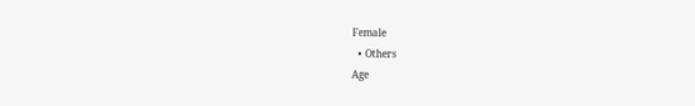Female
  • Others
Age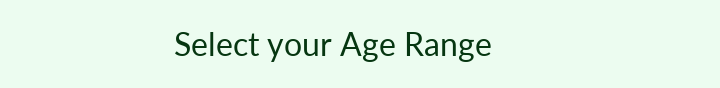Select your Age Range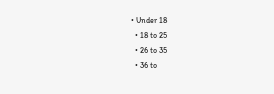• Under 18
  • 18 to 25
  • 26 to 35
  • 36 to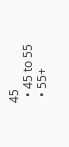45
  • 45 to 55
  • 55+